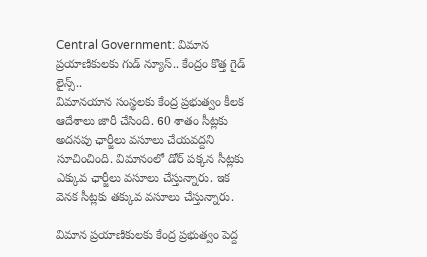Central Government: విమాన ప్రయాణికులకు గుడ్ న్యూస్.. కేంద్రం కొత్త గైడ్ లైన్స్..
విమానయాన సంస్థలకు కేంద్ర ప్రభుత్వం కీలక ఆదేశాలు జారీ చేసింది. 60 శాతం సీట్లకు అదనపు ఛార్జీలు వసూలు చేయవద్దని సూచించింది. విమానంలో డోర్ పక్కన సీట్లకు ఎక్కువ ఛార్జీలు వసూలు చేస్తున్నారు. ఇక వెనక సీట్లకు తక్కువ వసూలు చేస్తున్నారు.

విమాన ప్రయాణికులకు కేంద్ర ప్రభుత్వం పెద్ద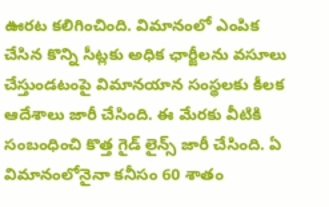ఊరట కలిగించింది. విమానంలో ఎంపిక చేసిన కొన్ని సీట్లకు అధిక ఛార్జీలను వసూలు చేస్తుండటంపై విమానయాన సంస్థలకు కీలక ఆదేశాలు జారీ చేసింది. ఈ మేరకు వీటికి సంబంధించి కొత్త గైడ్ లైన్స్ జారీ చేసింది. ఏ విమానంలోనైనా కనీసం 60 శాతం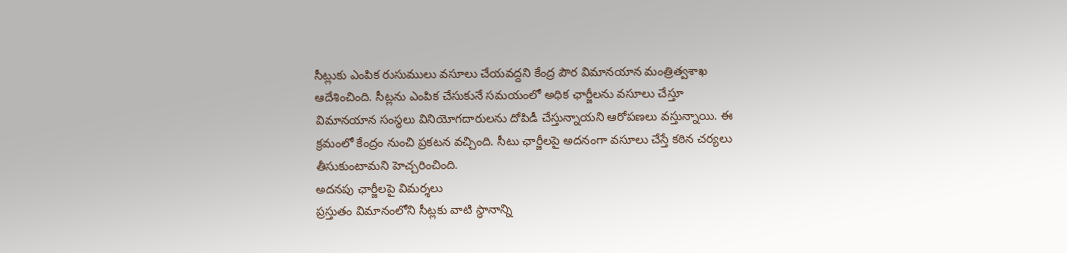సీట్లుకు ఎంపిక రుసుములు వసూలు చేయవద్దని కేంద్ర పౌర విమానయాన మంత్రిత్వశాఖ ఆదేశించింది. సీట్లను ఎంపిక చేసుకునే సమయంలో అధిక ఛార్జీలను వసూలు చేస్తూ విమానయాన సంస్థలు వినియోగదారులను దోపిడీ చేస్తున్నాయని ఆరోపణలు వస్తున్నాయి. ఈ క్రమంలో కేంద్రం నుంచి ప్రకటన వచ్చింది. సీటు ఛార్జీలపై అదనంగా వసూలు చేస్తే కఠిన చర్యలు తీసుకుంటామని హెచ్చరించింది.
అదనపు ఛార్జీలపై విమర్శలు
ప్రస్తుతం విమానంలోని సీట్లకు వాటి స్థానాన్ని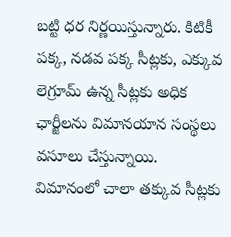బట్టి ధర నిర్ణయిస్తున్నారు. కిటికీ పక్క, నడవ పక్క సీట్లకు, ఎక్కువ లెగ్రూమ్ ఉన్న సీట్లకు అధిక ఛార్జీలను విమానయాన సంస్థలు వసూలు చేస్తున్నాయి. విమానంలో చాలా తక్కువ సీట్లకు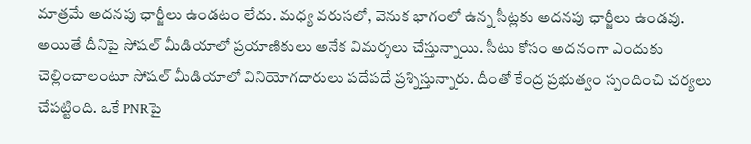మాత్రమే అదనపు ఛార్జీలు ఉండటం లేదు. మధ్య వరుసలో, వెనుక భాగంలో ఉన్న సీట్లకు అదనపు ఛార్జీలు ఉండవు. అయితే దీనిపై సోషల్ మీడియాలో ప్రయాణికులు అనేక విమర్శలు చేస్తున్నాయి. సీటు కోసం అదనంగా ఎందుకు చెల్లించాలంటూ సోషల్ మీడియాలో వినియోగదారులు పదేపదే ప్రశ్నిస్తున్నారు. దీంతో కేంద్ర ప్రభుత్వం స్పందించి చర్యలు చేపట్టింది. ఒకే PNRపై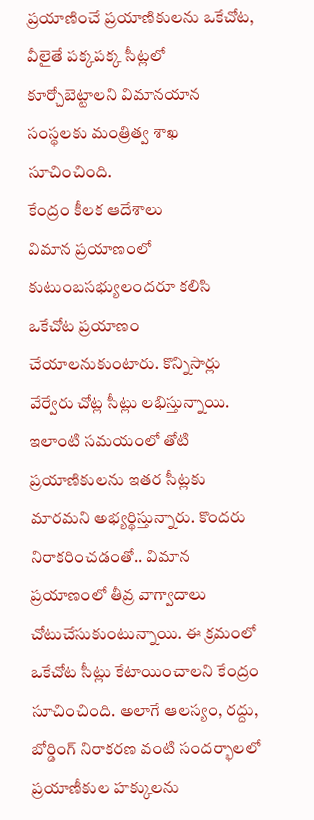ప్రయాణించే ప్రయాణికులను ఒకేచోట, వీలైతే పక్కపక్క సీట్లలో కూర్చోబెట్టాలని విమానయాన సంస్థలకు మంత్రిత్వ శాఖ సూచించింది.
కేంద్రం కీలక ఆదేశాలు
విమాన ప్రయాణంలో కుటుంబసభ్యులందరూ కలిసి ఒకేచోట ప్రయాణం చేయాలనుకుంటారు. కొన్నిసార్లు వేర్వేరు చోట్ల సీట్లు లభిస్తున్నాయి. ఇలాంటి సమయంలో తోటి ప్రయాణికులను ఇతర సీట్లకు మారమని అభ్యర్థిస్తున్నారు. కొందరు నిరాకరించడంతో.. విమాన ప్రయాణంలో తీవ్ర వాగ్వాదాలు చోటుచేసుకుంటున్నాయి. ఈ క్రమంలో ఒకేచోట సీట్లు కేటాయించాలని కేంద్రం సూచించింది. అలాగే ఆలస్యం, రద్దు, బోర్డింగ్ నిరాకరణ వంటి సందర్భాలలో ప్రయాణీకుల హక్కులను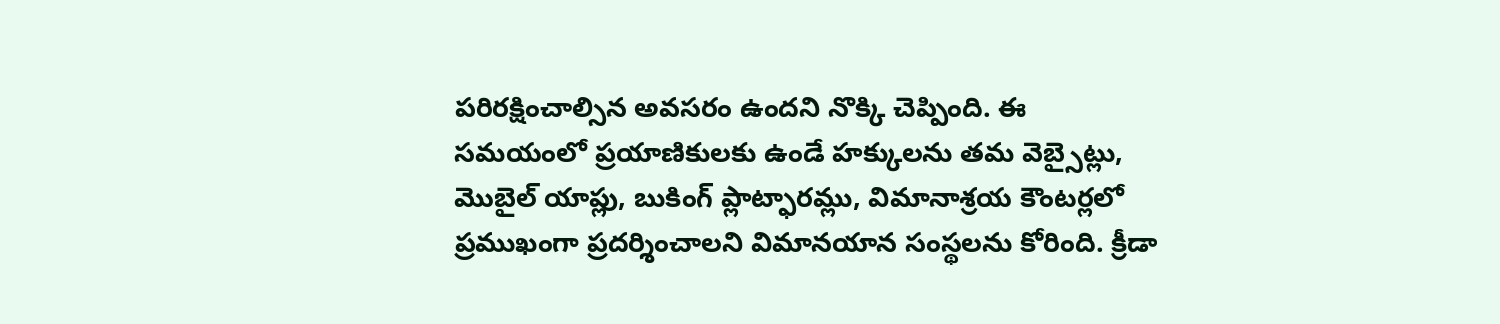పరిరక్షించాల్సిన అవసరం ఉందని నొక్కి చెప్పింది. ఈ సమయంలో ప్రయాణికులకు ఉండే హక్కులను తమ వెబ్సైట్లు, మొబైల్ యాప్లు, బుకింగ్ ప్లాట్ఫారమ్లు, విమానాశ్రయ కౌంటర్లలో ప్రముఖంగా ప్రదర్శించాలని విమానయాన సంస్థలను కోరింది. క్రీడా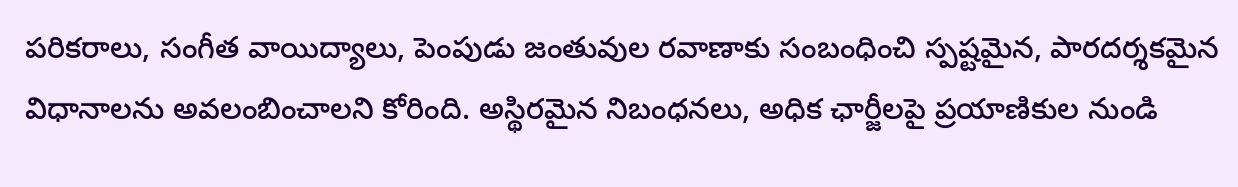పరికరాలు, సంగీత వాయిద్యాలు, పెంపుడు జంతువుల రవాణాకు సంబంధించి స్పష్టమైన, పారదర్శకమైన విధానాలను అవలంబించాలని కోరింది. అస్థిరమైన నిబంధనలు, అధిక ఛార్జీలపై ప్రయాణికుల నుండి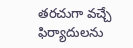తరచుగా వచ్చే ఫిర్యాదులను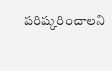పరిష్కరించాలని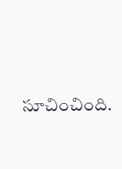సూచించింది.